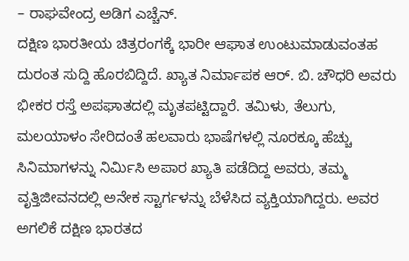– ರಾಘವೇಂದ್ರ ಅಡಿಗ ಎಚ್ಚೆನ್.
ದಕ್ಷಿಣ ಭಾರತೀಯ ಚಿತ್ರರಂಗಕ್ಕೆ ಭಾರೀ ಆಘಾತ ಉಂಟುಮಾಡುವಂತಹ ದುರಂತ ಸುದ್ದಿ ಹೊರಬಿದ್ದಿದೆ. ಖ್ಯಾತ ನಿರ್ಮಾಪಕ ಆರ್. ಬಿ. ಚೌಧರಿ ಅವರು ಭೀಕರ ರಸ್ತೆ ಅಪಘಾತದಲ್ಲಿ ಮೃತಪಟ್ಟಿದ್ದಾರೆ. ತಮಿಳು, ತೆಲುಗು, ಮಲಯಾಳಂ ಸೇರಿದಂತೆ ಹಲವಾರು ಭಾಷೆಗಳಲ್ಲಿ ನೂರಕ್ಕೂ ಹೆಚ್ಚು ಸಿನಿಮಾಗಳನ್ನು ನಿರ್ಮಿಸಿ ಅಪಾರ ಖ್ಯಾತಿ ಪಡೆದಿದ್ದ ಅವರು, ತಮ್ಮ ವೃತ್ತಿಜೀವನದಲ್ಲಿ ಅನೇಕ ಸ್ಟಾರ್ಗಳನ್ನು ಬೆಳೆಸಿದ ವ್ಯಕ್ತಿಯಾಗಿದ್ದರು. ಅವರ ಅಗಲಿಕೆ ದಕ್ಷಿಣ ಭಾರತದ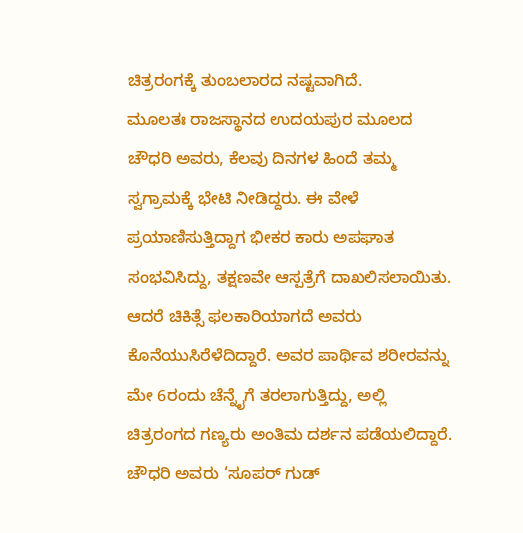ಚಿತ್ರರಂಗಕ್ಕೆ ತುಂಬಲಾರದ ನಷ್ಟವಾಗಿದೆ.
ಮೂಲತಃ ರಾಜಸ್ಥಾನದ ಉದಯಪುರ ಮೂಲದ ಚೌಧರಿ ಅವರು, ಕೆಲವು ದಿನಗಳ ಹಿಂದೆ ತಮ್ಮ ಸ್ವಗ್ರಾಮಕ್ಕೆ ಭೇಟಿ ನೀಡಿದ್ದರು. ಈ ವೇಳೆ ಪ್ರಯಾಣಿಸುತ್ತಿದ್ದಾಗ ಭೀಕರ ಕಾರು ಅಪಘಾತ ಸಂಭವಿಸಿದ್ದು, ತಕ್ಷಣವೇ ಆಸ್ಪತ್ರೆಗೆ ದಾಖಲಿಸಲಾಯಿತು. ಆದರೆ ಚಿಕಿತ್ಸೆ ಫಲಕಾರಿಯಾಗದೆ ಅವರು ಕೊನೆಯುಸಿರೆಳೆದಿದ್ದಾರೆ. ಅವರ ಪಾರ್ಥಿವ ಶರೀರವನ್ನು ಮೇ 6ರಂದು ಚೆನ್ನೈಗೆ ತರಲಾಗುತ್ತಿದ್ದು, ಅಲ್ಲಿ ಚಿತ್ರರಂಗದ ಗಣ್ಯರು ಅಂತಿಮ ದರ್ಶನ ಪಡೆಯಲಿದ್ದಾರೆ.
ಚೌಧರಿ ಅವರು ‘ಸೂಪರ್ ಗುಡ್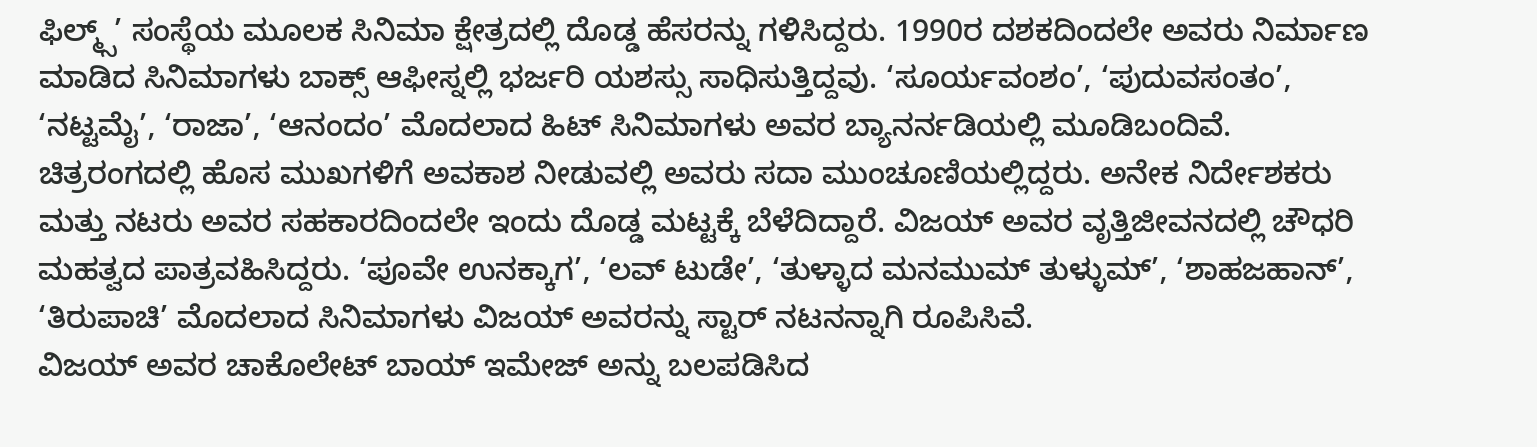ಫಿಲ್ಮ್ಸ್’ ಸಂಸ್ಥೆಯ ಮೂಲಕ ಸಿನಿಮಾ ಕ್ಷೇತ್ರದಲ್ಲಿ ದೊಡ್ಡ ಹೆಸರನ್ನು ಗಳಿಸಿದ್ದರು. 1990ರ ದಶಕದಿಂದಲೇ ಅವರು ನಿರ್ಮಾಣ ಮಾಡಿದ ಸಿನಿಮಾಗಳು ಬಾಕ್ಸ್ ಆಫೀಸ್ನಲ್ಲಿ ಭರ್ಜರಿ ಯಶಸ್ಸು ಸಾಧಿಸುತ್ತಿದ್ದವು. ‘ಸೂರ್ಯವಂಶಂ’, ‘ಪುದುವಸಂತಂ’, ‘ನಟ್ಟಮೈ’, ‘ರಾಜಾ’, ‘ಆನಂದಂ’ ಮೊದಲಾದ ಹಿಟ್ ಸಿನಿಮಾಗಳು ಅವರ ಬ್ಯಾನರ್ನಡಿಯಲ್ಲಿ ಮೂಡಿಬಂದಿವೆ.
ಚಿತ್ರರಂಗದಲ್ಲಿ ಹೊಸ ಮುಖಗಳಿಗೆ ಅವಕಾಶ ನೀಡುವಲ್ಲಿ ಅವರು ಸದಾ ಮುಂಚೂಣಿಯಲ್ಲಿದ್ದರು. ಅನೇಕ ನಿರ್ದೇಶಕರು ಮತ್ತು ನಟರು ಅವರ ಸಹಕಾರದಿಂದಲೇ ಇಂದು ದೊಡ್ಡ ಮಟ್ಟಕ್ಕೆ ಬೆಳೆದಿದ್ದಾರೆ. ವಿಜಯ್ ಅವರ ವೃತ್ತಿಜೀವನದಲ್ಲಿ ಚೌಧರಿ ಮಹತ್ವದ ಪಾತ್ರವಹಿಸಿದ್ದರು. ‘ಪೂವೇ ಉನಕ್ಕಾಗ’, ‘ಲವ್ ಟುಡೇ’, ‘ತುಳ್ಳಾದ ಮನಮುಮ್ ತುಳ್ಳುಮ್’, ‘ಶಾಹಜಹಾನ್’, ‘ತಿರುಪಾಚಿ’ ಮೊದಲಾದ ಸಿನಿಮಾಗಳು ವಿಜಯ್ ಅವರನ್ನು ಸ್ಟಾರ್ ನಟನನ್ನಾಗಿ ರೂಪಿಸಿವೆ.
ವಿಜಯ್ ಅವರ ಚಾಕೊಲೇಟ್ ಬಾಯ್ ಇಮೇಜ್ ಅನ್ನು ಬಲಪಡಿಸಿದ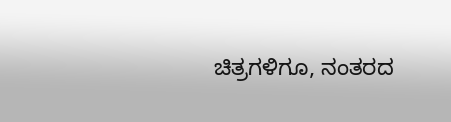ಚಿತ್ರಗಳಿಗೂ, ನಂತರದ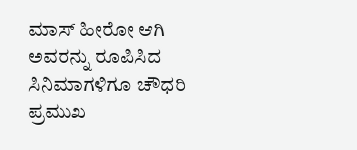ಮಾಸ್ ಹೀರೋ ಆಗಿ ಅವರನ್ನು ರೂಪಿಸಿದ ಸಿನಿಮಾಗಳಿಗೂ ಚೌಧರಿ ಪ್ರಮುಖ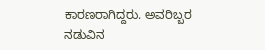ಕಾರಣರಾಗಿದ್ದರು. ಅವರಿಬ್ಬರ ನಡುವಿನ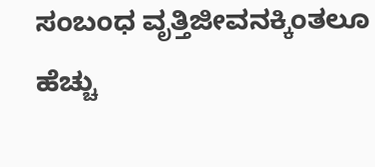ಸಂಬಂಧ ವೃತ್ತಿಜೀವನಕ್ಕಿಂತಲೂ ಹೆಚ್ಚು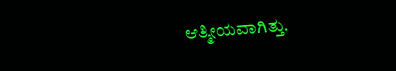ಆತ್ಮೀಯವಾಗಿತ್ತು.